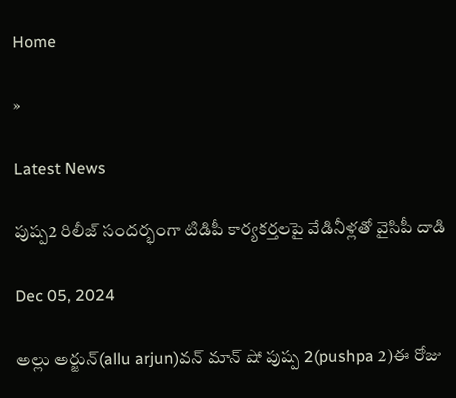Home

»

Latest News

పుష్ప2 రిలీజ్ సందర్భంగా టిడిపీ కార్యకర్తలపై వేడినీళ్లతో వైసిపీ దాడి

Dec 05, 2024

అల్లు అర్జున్(allu arjun)వన్ మాన్ షో పుష్ప 2(pushpa 2)ఈ రోజు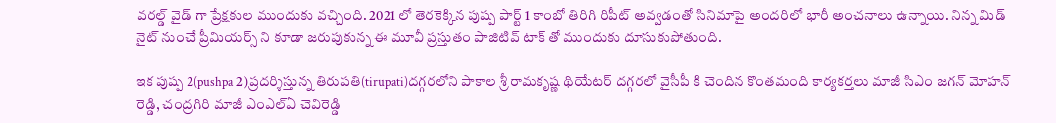వరల్డ్ వైడ్ గా ప్రేక్షకుల ముందుకు వచ్చింది. 2021 లో తెరకెక్కిన పుష్ప పార్ట్ 1 కాంబో తిరిగి రిపీట్ అవ్వడంతో సినిమాపై అందరిలో భారీ అంచనాలు ఉన్నాయి. నిన్న మిడ్ నైట్ నుంచే ప్రీమియర్స్ ని కూడా జరుపుకున్న ఈ మూవీ ప్రస్తుతం పాజిటివ్ టాక్ తో ముందుకు దూసుకుపోతుంది.

ఇక పుష్ప 2(pushpa 2)ప్రదర్శిస్తున్న తిరుపతి(tirupati)దగ్గరలోని పాకాల శ్రీ రామకృష్ణ థియేటర్ దగ్గరలో వైసీపీ కి చెందిన కొంతమంది కార్యకర్తలు మాజీ సిఎం జగన్ మోహన్ రెడ్డి, చంద్రగిరి మాజీ ఎంఎల్ఏ చెవిరెడ్డి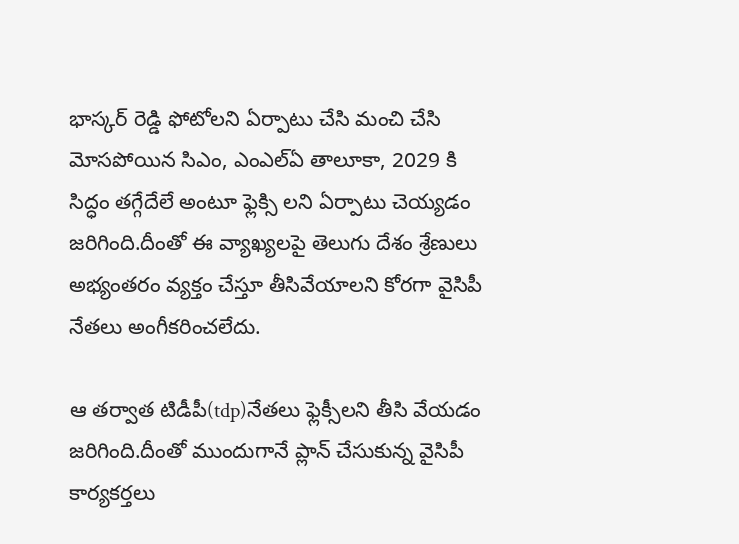భాస్కర్ రెడ్డి ఫోటోలని ఏర్పాటు చేసి మంచి చేసి మోసపోయిన సిఎం, ఎంఎల్ఏ తాలూకా, 2029 కి సిద్ధం తగ్గేదేలే అంటూ ఫ్లెక్సి లని ఏర్పాటు చెయ్యడం జరిగింది.దీంతో ఈ వ్యాఖ్యలపై తెలుగు దేశం శ్రేణులు అభ్యంతరం వ్యక్తం చేస్తూ తీసివేయాలని కోరగా వైసిపీ నేతలు అంగీకరించలేదు.

ఆ తర్వాత టిడీపీ(tdp)నేతలు ఫ్లెక్సీలని తీసి వేయడం జరిగింది.దీంతో ముందుగానే ప్లాన్ చేసుకున్న వైసిపీ కార్యకర్తలు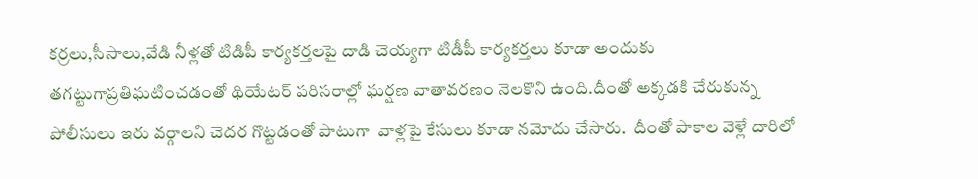కర్రలు,సీసాలు,వేడి నీళ్లతో టిడిపీ కార్యకర్తలపై దాడి చెయ్యగా టిడీపీ కార్యకర్తలు కూడా అందుకు తగట్టుగాప్రతిఘటించడంతో థియేటర్ పరిసరాల్లో ఘర్షణ వాతావరణం నెలకొని ఉంది.దీంతో అక్కడకి చేరుకున్న పోలీసులు ఇరు వర్గాలని చెదర గొట్టడంతో పాటుగా  వాళ్లపై కేసులు కూడా నమోదు చేసారు.  దీంతో పాకాల వెళ్లే దారిలో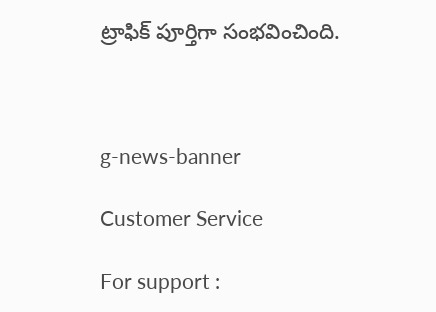ట్రాఫిక్ పూర్తిగా సంభవించింది.



g-news-banner

Customer Service

For support :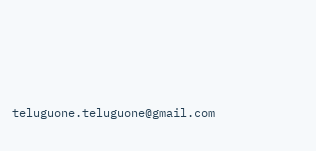teluguone.teluguone@gmail.com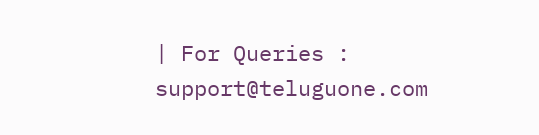| For Queries : support@teluguone.com